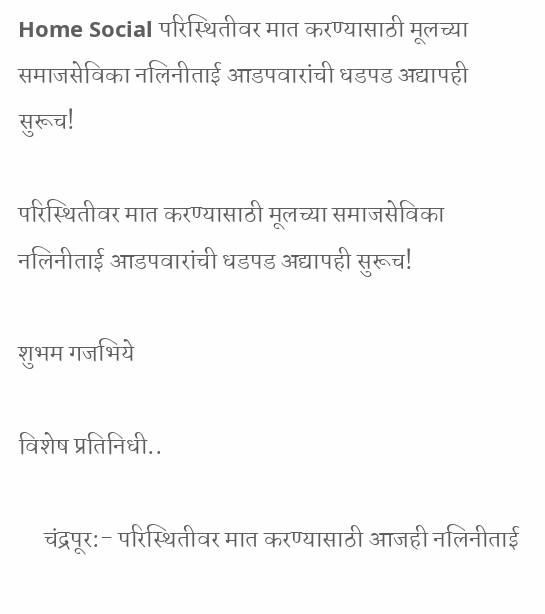Home Social परिस्थितीवर मात करण्यासाठी मूलच्या समाजसेविका नलिनीताई आडपवारांची धडपड अद्यापही सुरूच!

परिस्थितीवर मात करण्यासाठी मूलच्या समाजसेविका नलिनीताई आडपवारांची धडपड अद्यापही सुरूच!

शुभम गजभिये

विशेष प्रतिनिधी..

     चंद्रपूर:- परिस्थितीवर मात करण्यासाठी आजही नलिनीताई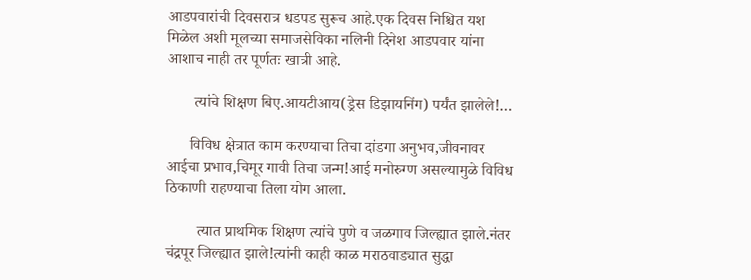आडपवारांची दिवसरात्र धडपड सुरूच आहे.एक दिवस निश्चित यश मिळेल अशी मूलच्या समाजसेविका नलिनी दिनेश आडपवार यांना आशाच नाही तर पूर्णतः खात्री आहे.

       त्यांचे शिक्षण बिए.आयटीआय(ड्रेस डिझायनिंग) पर्यंत झालेले!…

      विविध क्षेत्रात काम करण्याचा तिचा दांडगा अनुभव,जीवनावर आईचा प्रभाव,चिमूर गावी तिचा जन्म!आई मनोरुग्ण असल्यामुळे विविध ठिकाणी राहण्याचा तिला योग आला.

        त्यात प्राथमिक शिक्षण त्यांचे पुणे व जळगाव जिल्ह्यात झाले.नंतर चंद्रपूर जिल्ह्यात झाले!त्यांनी काही काळ मराठवाड्यात सुद्धा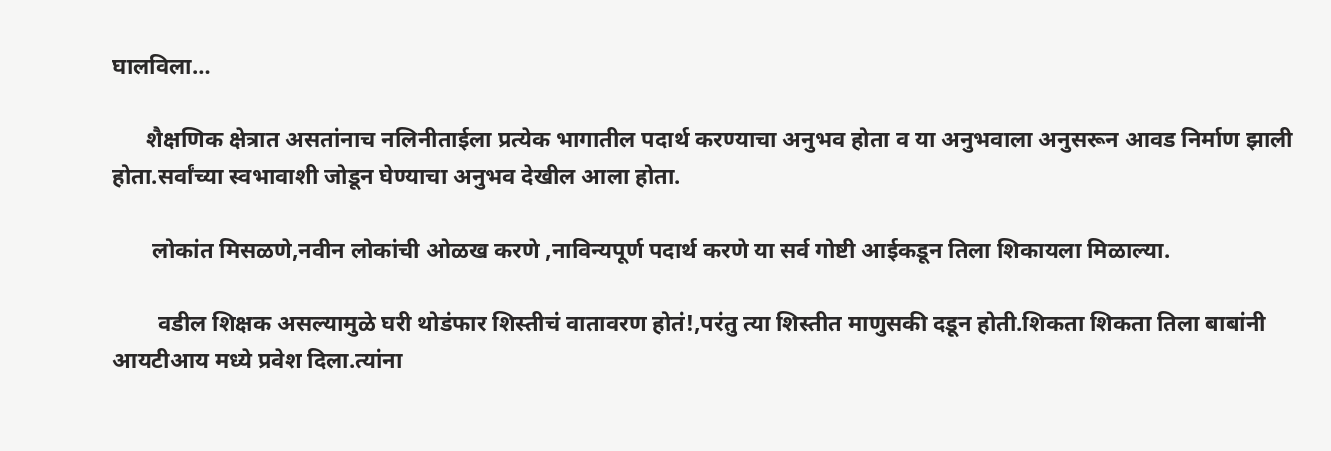घालविला…

      शैक्षणिक क्षेत्रात असतांनाच नलिनीताईला प्रत्येक भागातील पदार्थ करण्याचा अनुभव होता व या अनुभवाला अनुसरून आवड निर्माण झाली होता.सर्वांच्या स्वभावाशी जोडून घेण्याचा अनुभव देखील आला होता.

       लोकांत मिसळणे,नवीन लोकांची ओळख करणे ,नाविन्यपूर्ण पदार्थ करणे या सर्व गोष्टी आईकडून तिला शिकायला मिळाल्या.

        वडील शिक्षक असल्यामुळे घरी थोडंफार शिस्तीचं वातावरण होतं!,परंतु त्या शिस्तीत माणुसकी दडून होती.शिकता शिकता तिला बाबांनी आयटीआय मध्ये प्रवेश दिला.त्यांना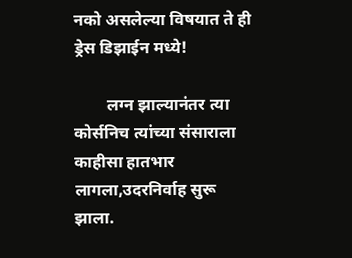नको असलेल्या विषयात ते ही ड्रेस डिझाईन मध्ये!

        लग्न झाल्यानंतर त्या कोर्सनिच त्यांच्या संसाराला काहीसा हातभार लागला,उदरनिर्वाह सुरू झाला.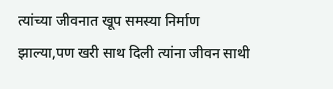त्यांच्या जीवनात खूप समस्या निर्माण झाल्या,पण खरी साथ दिली त्यांना जीवन साथी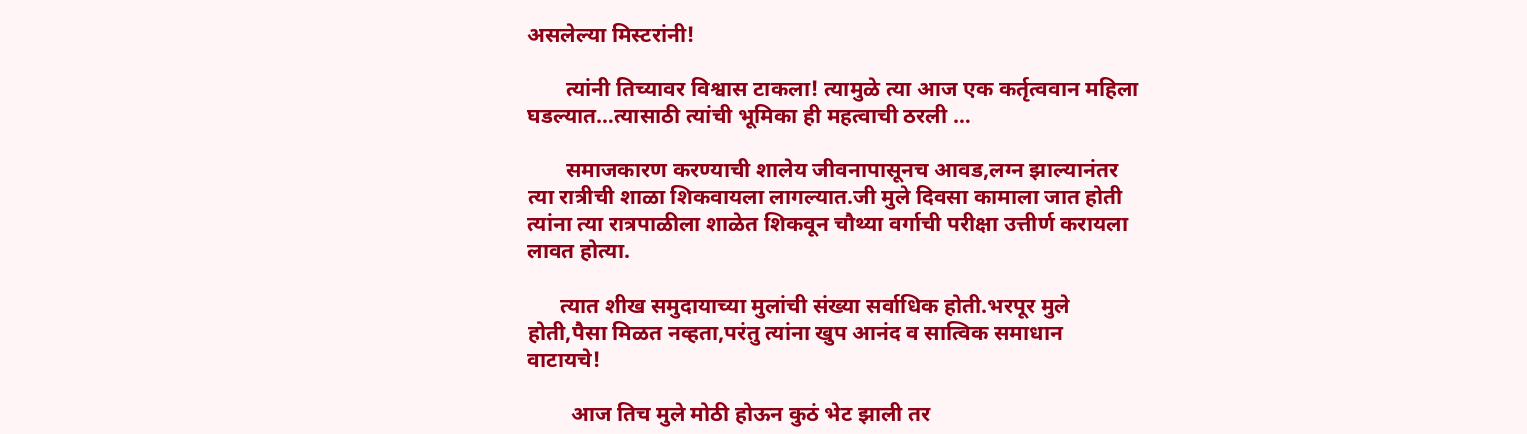असलेल्या मिस्टरांनी!

       त्यांनी तिच्यावर विश्वास टाकला! त्यामुळे त्या आज एक कर्तृत्ववान महिला घडल्यात…त्यासाठी त्यांची भूमिका ही महत्वाची ठरली …

       समाजकारण करण्याची शालेय जीवनापासूनच आवड,लग्न झाल्यानंतर त्या रात्रीची शाळा शिकवायला लागल्यात.जी मुले दिवसा कामाला जात होती त्यांना त्या रात्रपाळीला शाळेत शिकवून चौथ्या वर्गाची परीक्षा उत्तीर्ण करायला लावत होत्या.

      त्यात शीख समुदायाच्या मुलांची संख्या सर्वाधिक होती.भरपूर मुले होती,पैसा मिळत नव्हता,परंतु त्यांना खुप आनंद व सात्विक समाधान वाटायचे!

        आज तिच मुले मोठी होऊन कुठं भेट झाली तर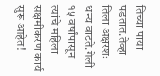तिच्या पाया पडतात.तेव्हा तिला अक्षरशः धन्य वाटते.गेली १५ वर्षांपासून त्यांचे महिला सक्षमीकरण कार्य सुरू आहेत!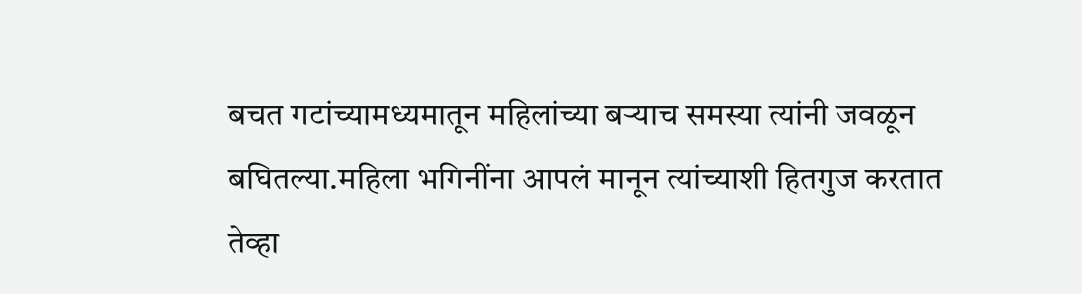बचत गटांच्यामध्यमातून महिलांच्या बऱ्याच समस्या त्यांनी जवळून बघितल्या.महिला भगिनींना आपलं मानून त्यांच्याशी हितगुज करतात तेव्हा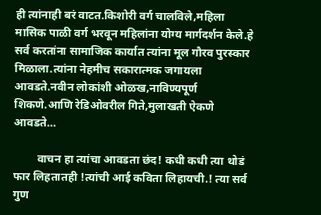ही त्यांनाही बरं वाटत.किशोरी वर्ग चालविले,महिला मासिक पाळी वर्ग भरवून महिलांना योग्य मार्गदर्शन केले.हे सर्व करतांना सामाजिक कार्यात त्यांना मूल गौरव पुरस्कार मिळाला.त्यांना नेहमीच सकारात्मक जगायला आवडते.नवीन लोकांशी ओळख,नाविण्यपूर्ण शिकणे.आणि रेडिओवरील गिते,मुलाखती ऐकणे आवडते…

        वाचन हा त्यांचा आवडता छंद! कधी कधी त्या थोडं फार लिहतातही !त्यांची आई कविता लिहायची.! त्या सर्व गुण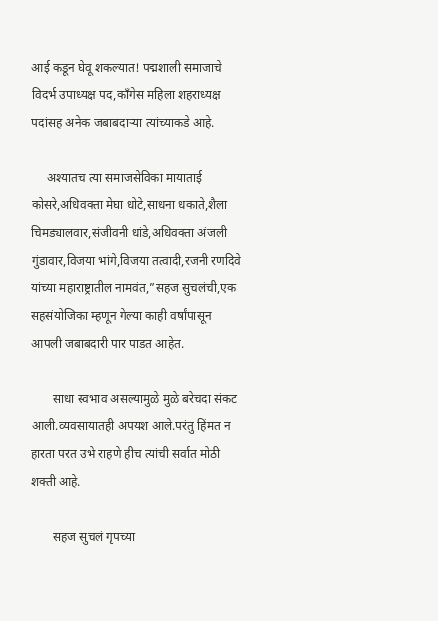आई कडून घेवू शकल्यात! पद्मशाली समाजाचे विदर्भ उपाध्यक्ष पद,काँगेस महिला शहराध्यक्ष पदांसह अनेक जबाबदाऱ्या त्यांच्याकडे आहे.

     अश्यातच त्या समाजसेविका मायाताई कोसरे,अधिवक्ता मेघा धोटे,साधना धकाते,शैला चिमड्यालवार,संजीवनी धांडे,अधिवक्ता अंजली गुंडावार,विजया भांगे,विजया तत्वादी,रजनी रणदिवे यांच्या महाराष्ट्रातील नामवंत,”सहज सुचलंची,एक सहसंयोजिका म्हणून गेल्या काही वर्षांपासून आपली जबाबदारी पार पाडत आहेत.

       साधा स्वभाव असल्यामुळे मुळे बरेचदा संकट आली.व्यवसायातही अपयश आले.परंतु हिंमत न हारता परत उभे राहणे हीच त्यांची सर्वात मोठी शक्ती आहे.

       सहज सुचलं गृपच्या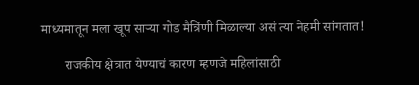माध्यमातून मला खूप सार्‍या गोड मैत्रिंणी मिळाल्या असं त्या नेहमी सांगतात!

       राजकीय क्षेत्रात येण्याचं कारण म्हणजे महिलांसाठी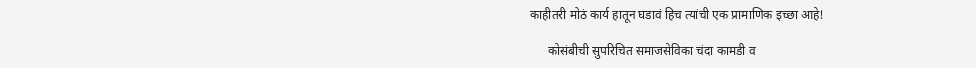काहीतरी मोठं कार्य हातून घडावं हिच त्यांची एक प्रामाणिक इच्छा आहे!

      कोसंबीची सुपरिचित समाजसेविका चंदा कामडी व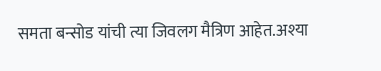समता बन्सोड यांची त्या जिवलग मैत्रिण आहेत.अश्या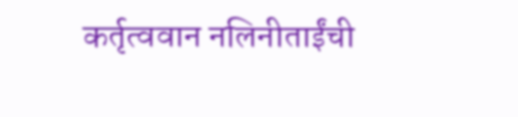कर्तृत्ववान नलिनीताईंची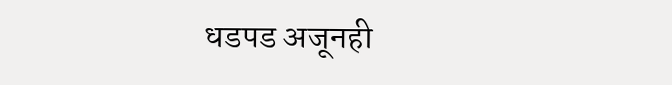धडपड अजूनही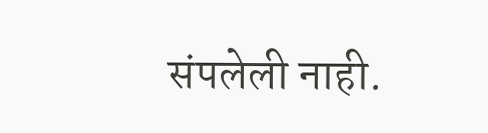संपलेली नाही.